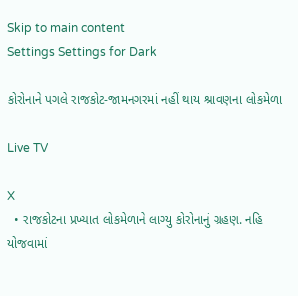Skip to main content
Settings Settings for Dark

કોરોનાને પગલે રાજકોટ-જામનગરમાં નહીં થાય શ્રાવણના લોકમેળા

Live TV

X
  • રાજકોટના પ્રખ્યાત લોકમેળાને લાગ્યુ કોરોનાનું ગ્રહણ. નહિ યોજવામાં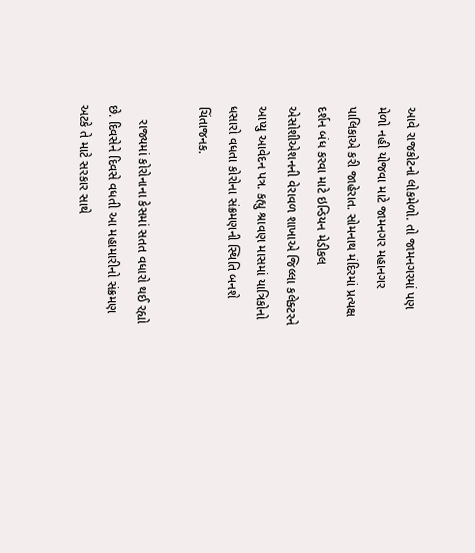આવે રાજકોટનો લોકમેળો. તો જામનગરમાં પણ મેળો નહી યોજવા માટે જામનગર મહાનગર પાલિકાએ કરી જાહેરાત. સોમનાથ મંદિરમાં પ્રત્યક્ષ દર્શન બંધ કરવા માટે ઇન્ડિયન મેડીકલ એસોશીએશનની વેરાવળ શાખાએ જિલ્લા કલેક્ટરને આપ્યુ આવેદન પત્ર. કહ્યુ શ્રાવણ માસમાં યાત્રિકોનો ધસારો વધતા કોરોના સંક્રમણની સ્થિતિ બનશે ચિંતાજનક.

    રાજ્યમાં કોરોનાના કેસમાં સતત વધારો થઈ રહ્યો છે. દિવસેને દિવસે વધતી આ મહામારીનો સંક્રમણ અટકે તે માટે સરકાર સાથે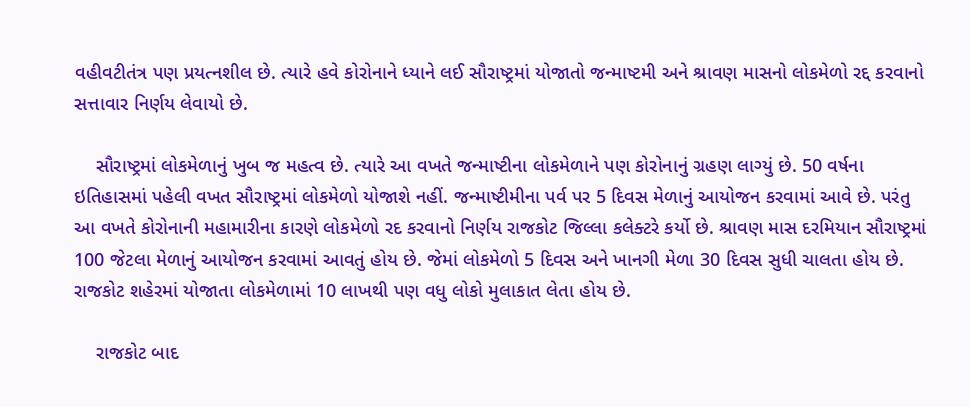વહીવટીતંત્ર પણ પ્રયત્નશીલ છે. ત્યારે હવે કોરોનાને ધ્યાને લઈ સૌરાષ્ટ્રમાં યોજાતો જન્માષ્ટમી અને શ્રાવણ માસનો લોકમેળો રદ્દ કરવાનો સત્તાવાર નિર્ણય લેવાયો છે.

    સૌરાષ્ટ્રમાં લોકમેળાનું ખુબ જ મહત્વ છે. ત્યારે આ વખતે જન્માષ્ટીના લોકમેળાને પણ કોરોનાનું ગ્રહણ લાગ્યું છે. 50 વર્ષના ઇતિહાસમાં પહેલી વખત સૌરાષ્ટ્રમાં લોકમેળો યોજાશે નહીં. જન્માષ્ટીમીના પર્વ પર 5 દિવસ મેળાનું આયોજન કરવામાં આવે છે. પરંતુ આ વખતે કોરોનાની મહામારીના કારણે લોકમેળો રદ કરવાનો નિર્ણય રાજકોટ જિલ્લા કલેક્ટરે કર્યો છે. શ્રાવણ માસ દરમિયાન સૌરાષ્ટ્રમાં 100 જેટલા મેળાનું આયોજન કરવામાં આવતું હોય છે. જેમાં લોકમેળો 5 દિવસ અને ખાનગી મેળા 30 દિવસ સુધી ચાલતા હોય છે. રાજકોટ શહેરમાં યોજાતા લોકમેળામાં 10 લાખથી પણ વધુ લોકો મુલાકાત લેતા હોય છે.

    રાજકોટ બાદ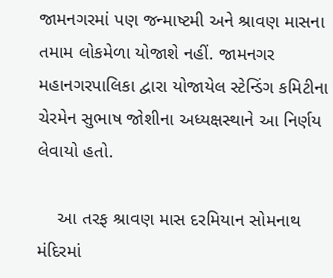જામનગરમાં પણ જન્માષ્ટમી અને શ્રાવણ માસના તમામ લોકમેળા યોજાશે નહીં. જામનગર મહાનગરપાલિકા દ્વારા યોજાયેલ સ્ટેન્ડિંગ કમિટીના ચેરમેન સુભાષ જોશીના અધ્યક્ષસ્થાને આ નિર્ણય લેવાયો હતો.

    આ તરફ શ્રાવણ માસ દરમિયાન સોમનાથ મંદિરમાં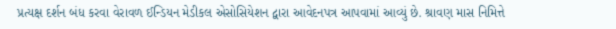પ્રત્યક્ષ દર્શન બંધ કરવા વેરાવળ ઈન્ડિયન મેડીકલ એસોસિયેશન દ્વારા આવેદનપત્ર આપવામાં આવ્યું છે. શ્રાવણ માસ નિમિત્તે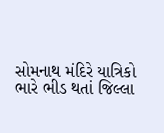સોમનાથ મંદિરે યાત્રિકો ભારે ભીડ થતાં જિલ્લા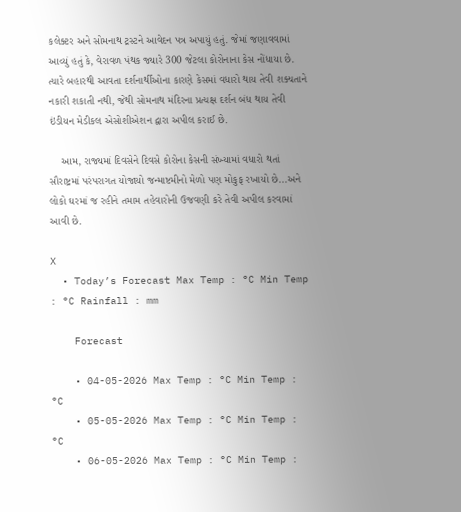કલેક્ટર અને સોમનાથ ટ્રસ્ટને આવેદન પત્ર અપાયું હતું. જેમાં જણાવવામાં આવ્યું હતું કે, વેરાવળ પંથક જ્યારે 300 જેટલા કોરોનાના કેસ નોંધાયા છે. ત્યારે બહારથી આવતા દર્શનાર્થીઓના કારણે કેસમાં વધારો થાય તેવી શક્યતાને નકારી શકાતી નથી, જેથી સોમનાથ મંદિરના પ્રત્યક્ષ દર્શન બંધ થાય તેવી ઇંડીયન મેડીકલ એસોશીએશન દ્વારા અપીલ કરાઈ છે.

    આમ, રાજ્યમાં દિવસેને દિવસે કોરોના કેસની સંખ્યામાં વધારો થતાં સૌરાષ્ટ્રમાં પરંપરાગત યોજાયો જન્માષ્ટમીનો મેળો પણ મોકુફ રખાયો છે...અને લોકો ઘરમાં જ રહીને તમામ તહેવારોની ઉજવણી કરે તેવી અપીલ કરવામાં આવી છે.

X
  • Today’s Forecast Max Temp : °C Min Temp : °C Rainfall : mm

    Forecast

    • 04-05-2026 Max Temp : °C Min Temp : °C
    • 05-05-2026 Max Temp : °C Min Temp : °C
    • 06-05-2026 Max Temp : °C Min Temp :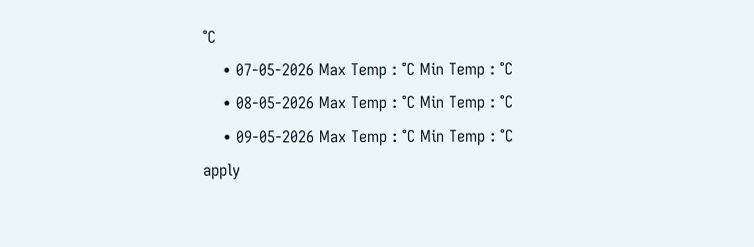°C
    • 07-05-2026 Max Temp : °C Min Temp : °C
    • 08-05-2026 Max Temp : °C Min Temp : °C
    • 09-05-2026 Max Temp : °C Min Temp : °C
apply